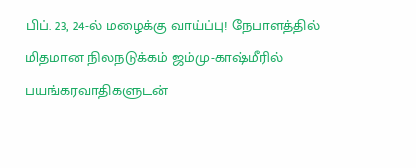பிப். 23, 24-ல் மழைக்கு வாய்ப்பு! நேபாளத்தில் மிதமான நிலநடுக்கம் ஜம்மு-காஷ்மீரில் பயங்கரவாதிகளுடன்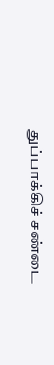துப்பாக்கிச் சண்டை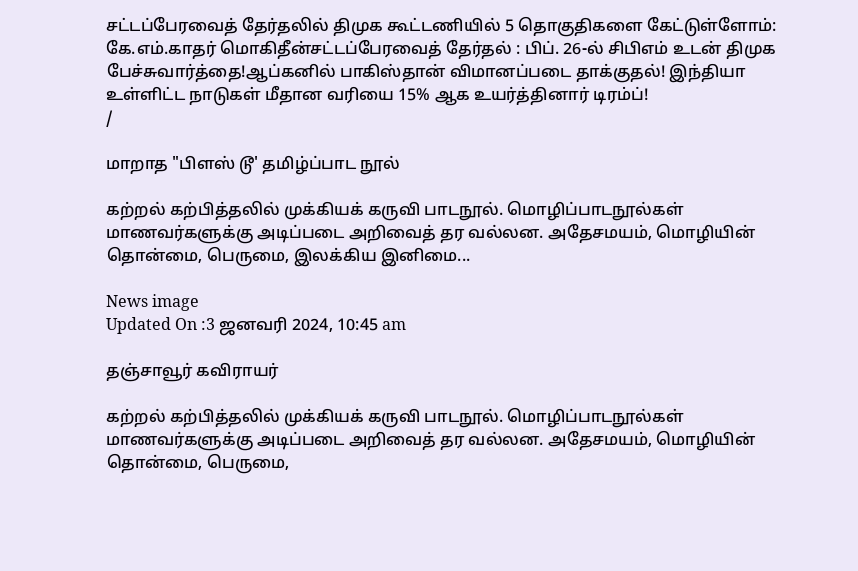சட்டப்பேரவைத் தேர்தலில் திமுக கூட்டணியில் 5 தொகுதிகளை கேட்டுள்ளோம்: கே.எம்.காதர் மொகிதீன்சட்டப்பேரவைத் தேர்தல் : பிப். 26-ல் சிபிஎம் உடன் திமுக பேச்சுவார்த்தை!ஆப்கனில் பாகிஸ்தான் விமானப்படை தாக்குதல்! இந்தியா உள்ளிட்ட நாடுகள் மீதான வரியை 15% ஆக உயர்த்தினார் டிரம்ப்!
/

மாறாத "பிளஸ் டூ' தமிழ்ப்பாட நூல்

கற்றல் கற்பித்தலில் முக்கியக் கருவி பாடநூல். மொழிப்பாடநூல்கள் மாணவர்களுக்கு அடிப்படை அறிவைத் தர வல்லன. அதேசமயம், மொழியின் தொன்மை, பெருமை, இலக்கிய இனிமை...

News image
Updated On :3 ஜனவரி 2024, 10:45 am

தஞ்சாவூர் கவிராயர்

கற்றல் கற்பித்தலில் முக்கியக் கருவி பாடநூல். மொழிப்பாடநூல்கள் மாணவர்களுக்கு அடிப்படை அறிவைத் தர வல்லன. அதேசமயம், மொழியின் தொன்மை, பெருமை,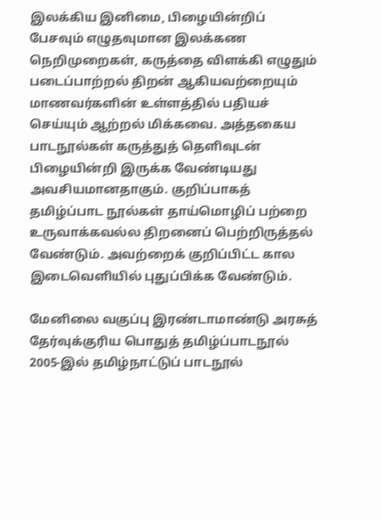இலக்கிய இனிமை, பிழையின்றிப் பேசவும் எழுதவுமான இலக்கண நெறிமுறைகள், கருத்தை விளக்கி எழுதும் படைப்பாற்றல் திறன் ஆகியவற்றையும் மாணவர்களின் உள்ளத்தில் பதியச் செய்யும் ஆற்றல் மிக்கவை. அத்தகைய பாடநூல்கள் கருத்துத் தெளிவுடன் பிழையின்றி இருக்க வேண்டியது அவசியமானதாகும். குறிப்பாகத் தமிழ்ப்பாட நூல்கள் தாய்மொழிப் பற்றை உருவாக்கவல்ல திறனைப் பெற்றிருத்தல் வேண்டும். அவற்றைக் குறிப்பிட்ட கால இடைவெளியில் புதுப்பிக்க வேண்டும்.

மேனிலை வகுப்பு இரண்டாமாண்டு அரசுத் தேர்வுக்குரிய பொதுத் தமிழ்ப்பாடநூல் 2005-இல் தமிழ்நாட்டுப் பாடநூல்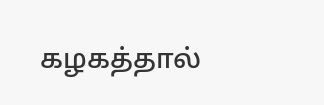கழகத்தால்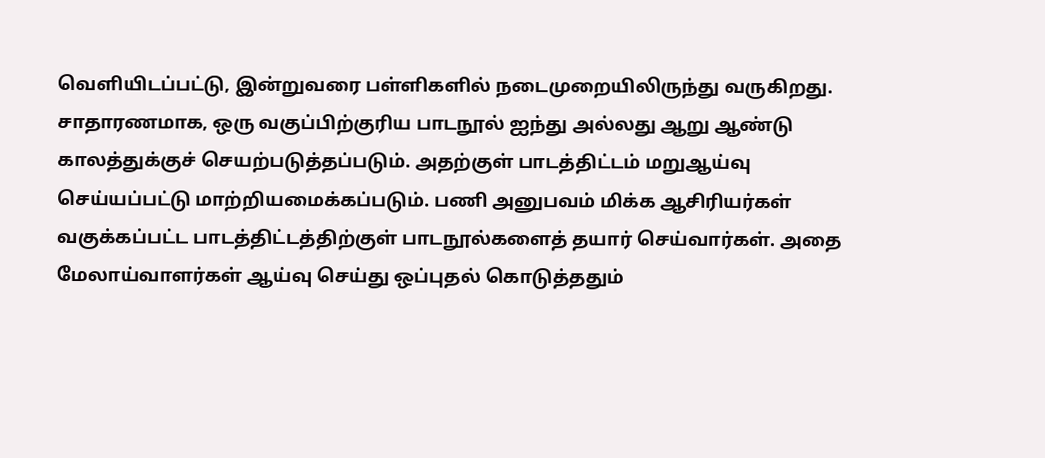வெளியிடப்பட்டு, இன்றுவரை பள்ளிகளில் நடைமுறையிலிருந்து வருகிறது. சாதாரணமாக, ஒரு வகுப்பிற்குரிய பாடநூல் ஐந்து அல்லது ஆறு ஆண்டு காலத்துக்குச் செயற்படுத்தப்படும். அதற்குள் பாடத்திட்டம் மறுஆய்வு செய்யப்பட்டு மாற்றியமைக்கப்படும். பணி அனுபவம் மிக்க ஆசிரியர்கள் வகுக்கப்பட்ட பாடத்திட்டத்திற்குள் பாடநூல்களைத் தயார் செய்வார்கள். அதை மேலாய்வாளர்கள் ஆய்வு செய்து ஒப்புதல் கொடுத்ததும்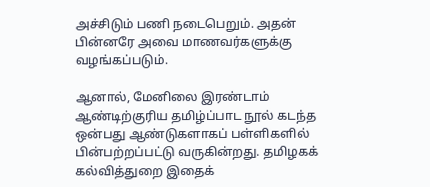அச்சிடும் பணி நடைபெறும். அதன் பின்னரே அவை மாணவர்களுக்கு வழங்கப்படும்.

ஆனால், மேனிலை இரண்டாம் ஆண்டிற்குரிய தமிழ்ப்பாட நூல் கடந்த ஒன்பது ஆண்டுகளாகப் பள்ளிகளில் பின்பற்றப்பட்டு வருகின்றது. தமிழகக் கல்வித்துறை இதைக்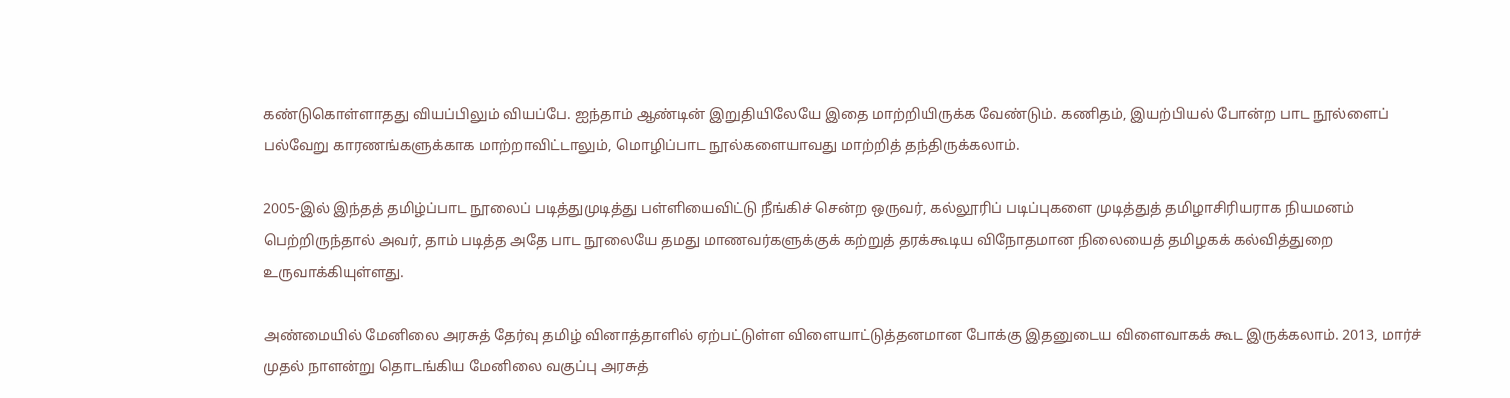கண்டுகொள்ளாதது வியப்பிலும் வியப்பே. ஐந்தாம் ஆண்டின் இறுதியிலேயே இதை மாற்றியிருக்க வேண்டும். கணிதம், இயற்பியல் போன்ற பாட நூல்ளைப் பல்வேறு காரணங்களுக்காக மாற்றாவிட்டாலும், மொழிப்பாட நூல்களையாவது மாற்றித் தந்திருக்கலாம்.

2005-இல் இந்தத் தமிழ்ப்பாட நூலைப் படித்துமுடித்து பள்ளியைவிட்டு நீங்கிச் சென்ற ஒருவர், கல்லூரிப் படிப்புகளை முடித்துத் தமிழாசிரியராக நியமனம் பெற்றிருந்தால் அவர், தாம் படித்த அதே பாட நூலையே தமது மாணவர்களுக்குக் கற்றுத் தரக்கூடிய விநோதமான நிலையைத் தமிழகக் கல்வித்துறை உருவாக்கியுள்ளது.

அண்மையில் மேனிலை அரசுத் தேர்வு தமிழ் வினாத்தாளில் ஏற்பட்டுள்ள விளையாட்டுத்தனமான போக்கு இதனுடைய விளைவாகக் கூட இருக்கலாம். 2013, மார்ச் முதல் நாளன்று தொடங்கிய மேனிலை வகுப்பு அரசுத்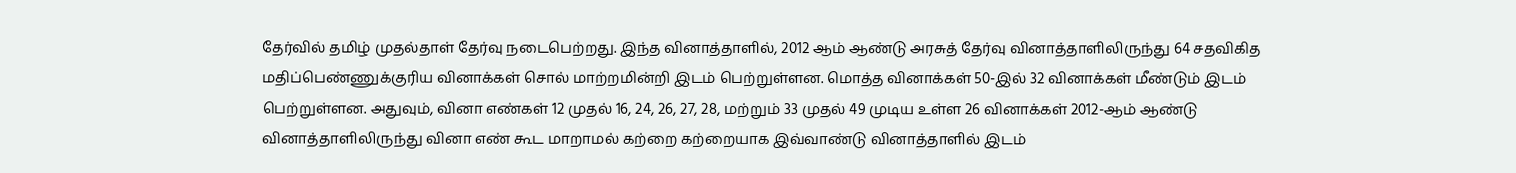தேர்வில் தமிழ் முதல்தாள் தேர்வு நடைபெற்றது. இந்த வினாத்தாளில், 2012 ஆம் ஆண்டு அரசுத் தேர்வு வினாத்தாளிலிருந்து 64 சதவிகித மதிப்பெண்ணுக்குரிய வினாக்கள் சொல் மாற்றமின்றி இடம் பெற்றுள்ளன. மொத்த வினாக்கள் 50-இல் 32 வினாக்கள் மீண்டும் இடம் பெற்றுள்ளன. அதுவும், வினா எண்கள் 12 முதல் 16, 24, 26, 27, 28, மற்றும் 33 முதல் 49 முடிய உள்ள 26 வினாக்கள் 2012-ஆம் ஆண்டு வினாத்தாளிலிருந்து வினா எண் கூட மாறாமல் கற்றை கற்றையாக இவ்வாண்டு வினாத்தாளில் இடம்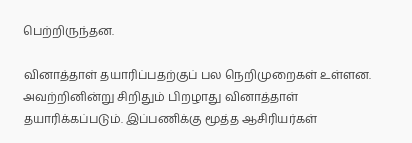பெற்றிருந்தன.

வினாத்தாள் தயாரிப்பதற்குப் பல நெறிமுறைகள் உள்ளன. அவற்றினின்று சிறிதும் பிறழாது வினாத்தாள் தயாரிக்கப்படும். இப்பணிக்கு மூத்த ஆசிரியர்கள்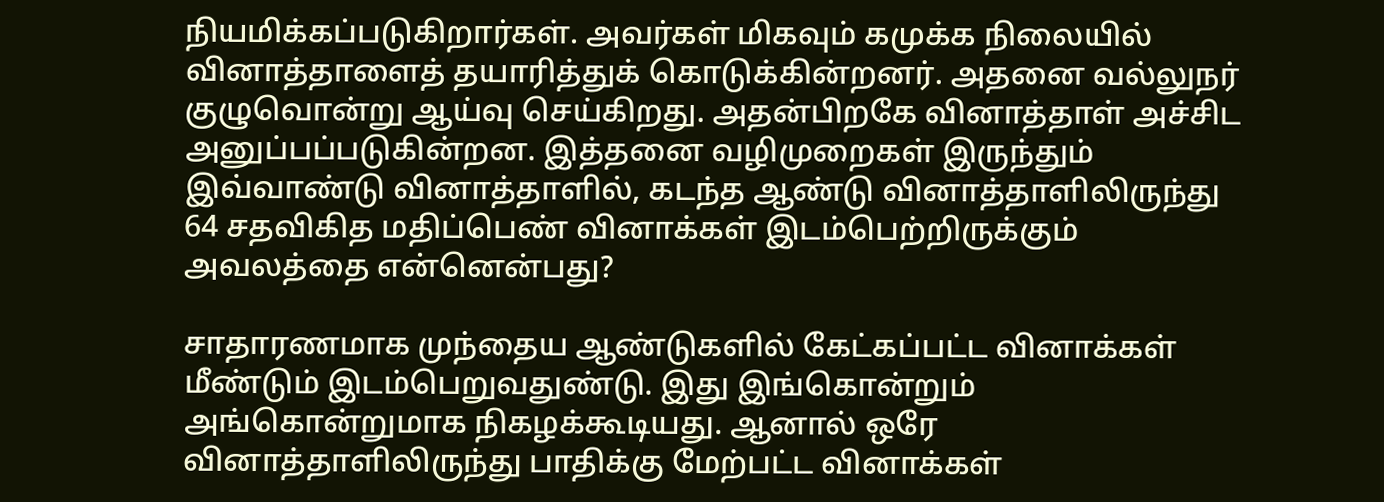நியமிக்கப்படுகிறார்கள். அவர்கள் மிகவும் கமுக்க நிலையில் வினாத்தாளைத் தயாரித்துக் கொடுக்கின்றனர். அதனை வல்லுநர் குழுவொன்று ஆய்வு செய்கிறது. அதன்பிறகே வினாத்தாள் அச்சிட அனுப்பப்படுகின்றன. இத்தனை வழிமுறைகள் இருந்தும் இவ்வாண்டு வினாத்தாளில், கடந்த ஆண்டு வினாத்தாளிலிருந்து 64 சதவிகித மதிப்பெண் வினாக்கள் இடம்பெற்றிருக்கும் அவலத்தை என்னென்பது?

சாதாரணமாக முந்தைய ஆண்டுகளில் கேட்கப்பட்ட வினாக்கள் மீண்டும் இடம்பெறுவதுண்டு. இது இங்கொன்றும் அங்கொன்றுமாக நிகழக்கூடியது. ஆனால் ஒரே வினாத்தாளிலிருந்து பாதிக்கு மேற்பட்ட வினாக்கள்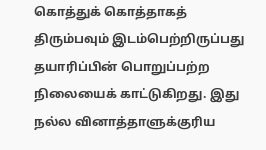கொத்துக் கொத்தாகத் திரும்பவும் இடம்பெற்றிருப்பது தயாரிப்பின் பொறுப்பற்ற நிலையைக் காட்டுகிறது. இது நல்ல வினாத்தாளுக்குரிய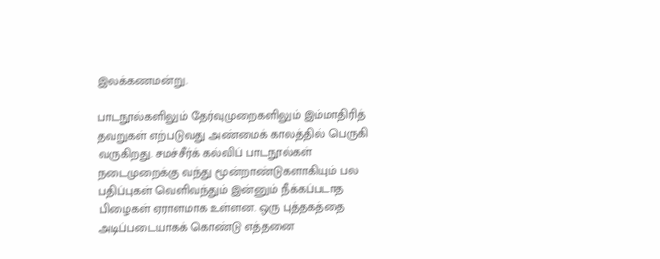இலக்கணமன்று.

பாடநூல்களிலும் தேர்வுமுறைகளிலும் இம்மாதிரித் தவறுகள் எற்படுவது அண்மைக் காலத்தில் பெருகி வருகிறது. சமச்சீர்க் கல்விப் பாடநூல்கள் நடைமுறைக்கு வந்து மூன்றாண்டுகளாகியும் பல பதிப்புகள் வெளிவந்தும் இன்னும் நீக்கப்படாத பிழைகள் ஏராளமாக உள்ளன. ஒரு புத்தகத்தை அடிப்படையாகக் கொண்டு எத்தனை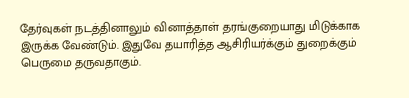தேர்வுகள் நடத்தினாலும் வினாத்தாள் தரங்குறையாது மிடுக்காக இருக்க வேண்டும். இதுவே தயாரித்த ஆசிரியர்க்கும் துறைக்கும் பெருமை தருவதாகும்.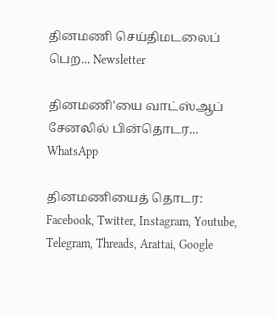தினமணி செய்திமடலைப் பெற... Newsletter

தினமணி'யை வாட்ஸ்ஆப் சேனலில் பின்தொடர... WhatsApp

தினமணியைத் தொடர: Facebook, Twitter, Instagram, Youtube, Telegram, Threads, Arattai, Google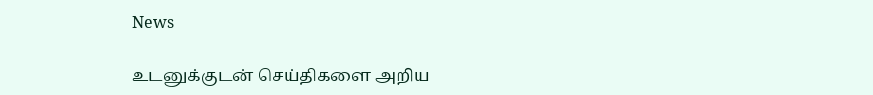News

உடனுக்குடன் செய்திகளை அறிய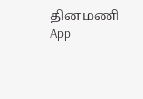தினமணி App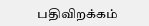பதிவிறக்கம்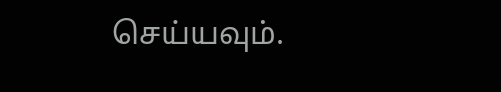செய்யவும்.